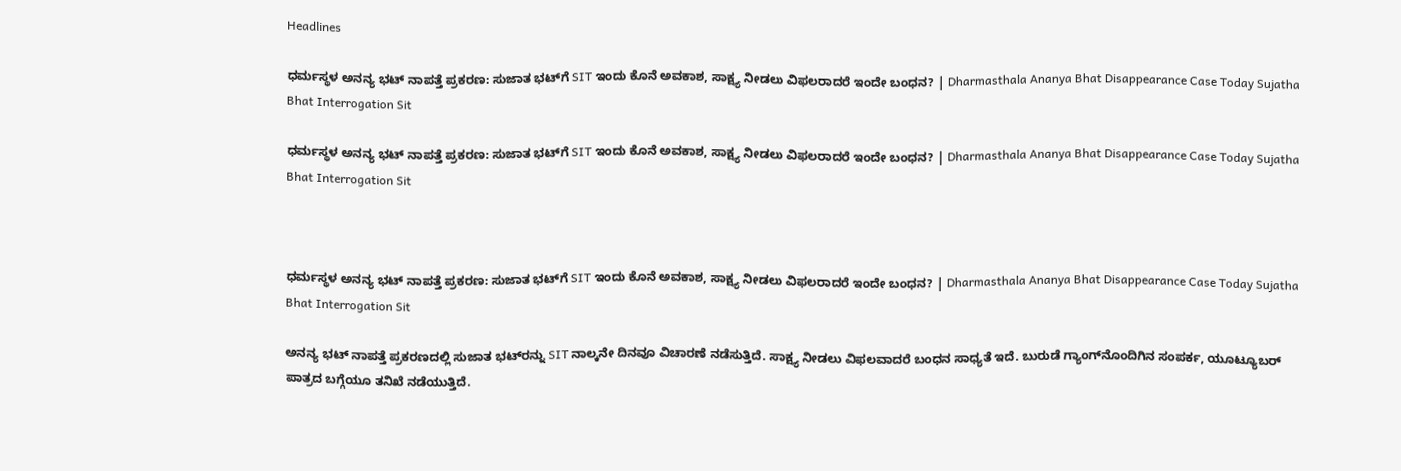Headlines

ಧರ್ಮಸ್ಥಳ ಅನನ್ಯ ಭಟ್ ನಾಪತ್ತೆ ಪ್ರಕರಣ: ಸುಜಾತ ಭಟ್‌ಗೆ SIT ಇಂದು ಕೊನೆ ಅವಕಾಶ, ಸಾಕ್ಷ್ಯ ನೀಡಲು ವಿಫಲರಾದರೆ ಇಂದೇ ಬಂಧನ? | Dharmasthala Ananya Bhat Disappearance Case Today Sujatha Bhat Interrogation Sit

ಧರ್ಮಸ್ಥಳ ಅನನ್ಯ ಭಟ್ ನಾಪತ್ತೆ ಪ್ರಕರಣ: ಸುಜಾತ ಭಟ್‌ಗೆ SIT ಇಂದು ಕೊನೆ ಅವಕಾಶ, ಸಾಕ್ಷ್ಯ ನೀಡಲು ವಿಫಲರಾದರೆ ಇಂದೇ ಬಂಧನ? | Dharmasthala Ananya Bhat Disappearance Case Today Sujatha Bhat Interrogation Sit



ಧರ್ಮಸ್ಥಳ ಅನನ್ಯ ಭಟ್ ನಾಪತ್ತೆ ಪ್ರಕರಣ: ಸುಜಾತ ಭಟ್‌ಗೆ SIT ಇಂದು ಕೊನೆ ಅವಕಾಶ, ಸಾಕ್ಷ್ಯ ನೀಡಲು ವಿಫಲರಾದರೆ ಇಂದೇ ಬಂಧನ? | Dharmasthala Ananya Bhat Disappearance Case Today Sujatha Bhat Interrogation Sit

ಅನನ್ಯ ಭಟ್ ನಾಪತ್ತೆ ಪ್ರಕರಣದಲ್ಲಿ ಸುಜಾತ ಭಟ್‌ರನ್ನು SIT ನಾಲ್ಕನೇ ದಿನವೂ ವಿಚಾರಣೆ ನಡೆಸುತ್ತಿದೆ. ಸಾಕ್ಷ್ಯ ನೀಡಲು ವಿಫಲವಾದರೆ ಬಂಧನ ಸಾಧ್ಯತೆ ಇದೆ. ಬುರುಡೆ ಗ್ಯಾಂಗ್‌ನೊಂದಿಗಿನ ಸಂಪರ್ಕ, ಯೂಟ್ಯೂಬರ್ ಪಾತ್ರದ ಬಗ್ಗೆಯೂ ತನಿಖೆ ನಡೆಯುತ್ತಿದೆ.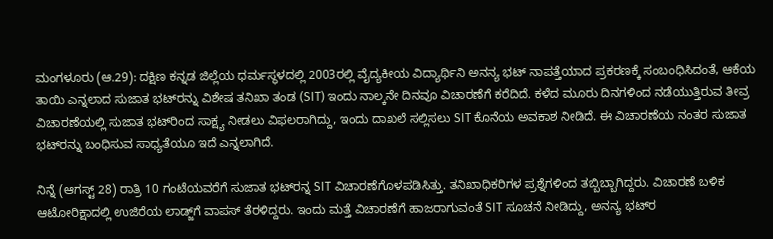ಮಂಗಳೂರು (ಆ.29): ದಕ್ಷಿಣ ಕನ್ನಡ ಜಿಲ್ಲೆಯ ಧರ್ಮಸ್ಥಳದಲ್ಲಿ 2003ರಲ್ಲಿ ವೈದ್ಯಕೀಯ ವಿದ್ಯಾರ್ಥಿನಿ ಅನನ್ಯ ಭಟ್ ನಾಪತ್ತೆಯಾದ ಪ್ರಕರಣಕ್ಕೆ ಸಂಬಂಧಿಸಿದಂತೆ, ಆಕೆಯ ತಾಯಿ ಎನ್ನಲಾದ ಸುಜಾತ ಭಟ್‌ರನ್ನು ವಿಶೇಷ ತನಿಖಾ ತಂಡ (SIT) ಇಂದು ನಾಲ್ಕನೇ ದಿನವೂ ವಿಚಾರಣೆಗೆ ಕರೆದಿದೆ. ಕಳೆದ ಮೂರು ದಿನಗಳಿಂದ ನಡೆಯುತ್ತಿರುವ ತೀವ್ರ ವಿಚಾರಣೆಯಲ್ಲಿ ಸುಜಾತ ಭಟ್‌ರಿಂದ ಸಾಕ್ಷ್ಯ ನೀಡಲು ವಿಫಲರಾಗಿದ್ದು, ಇಂದು ದಾಖಲೆ ಸಲ್ಲಿಸಲು SIT ಕೊನೆಯ ಅವಕಾಶ ನೀಡಿದೆ. ಈ ವಿಚಾರಣೆಯ ನಂತರ ಸುಜಾತ ಭಟ್‌ರನ್ನು ಬಂಧಿಸುವ ಸಾಧ್ಯತೆಯೂ ಇದೆ ಎನ್ನಲಾಗಿದೆ.

ನಿನ್ನೆ (ಆಗಸ್ಟ್ 28) ರಾತ್ರಿ 10 ಗಂಟೆಯವರೆಗೆ ಸುಜಾತ ಭಟ್‌ರನ್ನ SIT ವಿಚಾರಣೆಗೊಳಪಡಿಸಿತ್ತು. ತನಿಖಾಧಿಕರಿಗಳ ಪ್ರಶ್ನೆಗಳಿಂದ ತಬ್ಬಿಬ್ಬಾಗಿದ್ದರು. ವಿಚಾರಣೆ ಬಳಿಕ ಆಟೋರಿಕ್ಷಾದಲ್ಲಿ ಉಜಿರೆಯ ಲಾಡ್ಜ್‌ಗೆ ವಾಪಸ್ ತೆರಳಿದ್ದರು. ಇಂದು ಮತ್ತೆ ವಿಚಾರಣೆಗೆ ಹಾಜರಾಗುವಂತೆ SIT ಸೂಚನೆ ನೀಡಿದ್ದು, ಅನನ್ಯ ಭಟ್‌ರ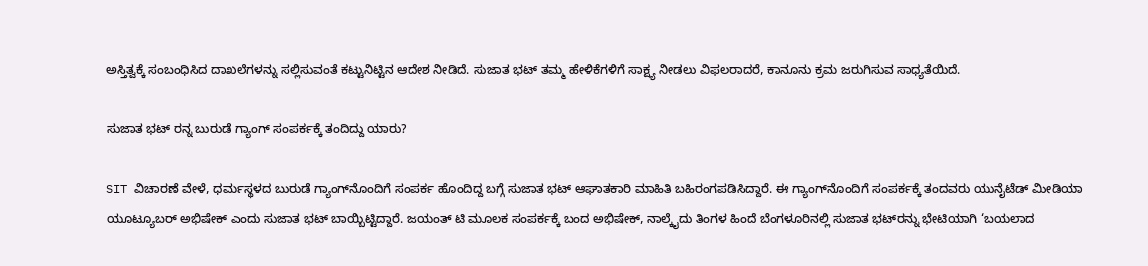ಅಸ್ತಿತ್ವಕ್ಕೆ ಸಂಬಂಧಿಸಿದ ದಾಖಲೆಗಳನ್ನು ಸಲ್ಲಿಸುವಂತೆ ಕಟ್ಟುನಿಟ್ಟಿನ ಆದೇಶ ನೀಡಿದೆ. ಸುಜಾತ ಭಟ್ ತಮ್ಮ ಹೇಳಿಕೆಗಳಿಗೆ ಸಾಕ್ಷ್ಯ ನೀಡಲು ವಿಫಲರಾದರೆ, ಕಾನೂನು ಕ್ರಮ ಜರುಗಿಸುವ ಸಾಧ್ಯತೆಯಿದೆ.

ಸುಜಾತ ಭಟ್ ರನ್ನ ಬುರುಡೆ ಗ್ಯಾಂಗ್ ಸಂಪರ್ಕಕ್ಕೆ ತಂದಿದ್ದು ಯಾರು?

SIT ವಿಚಾರಣೆ ವೇಳೆ, ಧರ್ಮಸ್ಥಳದ ಬುರುಡೆ ಗ್ಯಾಂಗ್‌ನೊಂದಿಗೆ ಸಂಪರ್ಕ ಹೊಂದಿದ್ದ ಬಗ್ಗೆ ಸುಜಾತ ಭಟ್ ಆಘಾತಕಾರಿ ಮಾಹಿತಿ ಬಹಿರಂಗಪಡಿಸಿದ್ದಾರೆ. ಈ ಗ್ಯಾಂಗ್‌ನೊಂದಿಗೆ ಸಂಪರ್ಕಕ್ಕೆ ತಂದವರು ಯುನೈಟೆಡ್ ಮೀಡಿಯಾ ಯೂಟ್ಯೂಬರ್ ಅಭಿಷೇಕ್ ಎಂದು ಸುಜಾತ ಭಟ್ ಬಾಯ್ಬಿಟ್ಟಿದ್ದಾರೆ. ಜಯಂತ್ ಟಿ ಮೂಲಕ ಸಂಪರ್ಕಕ್ಕೆ ಬಂದ ಅಭಿಷೇಕ್, ನಾಲ್ಕೈದು ತಿಂಗಳ ಹಿಂದೆ ಬೆಂಗಳೂರಿನಲ್ಲಿ ಸುಜಾತ ಭಟ್‌ರನ್ನು ಭೇಟಿಯಾಗಿ ‘ಬಯಲಾದ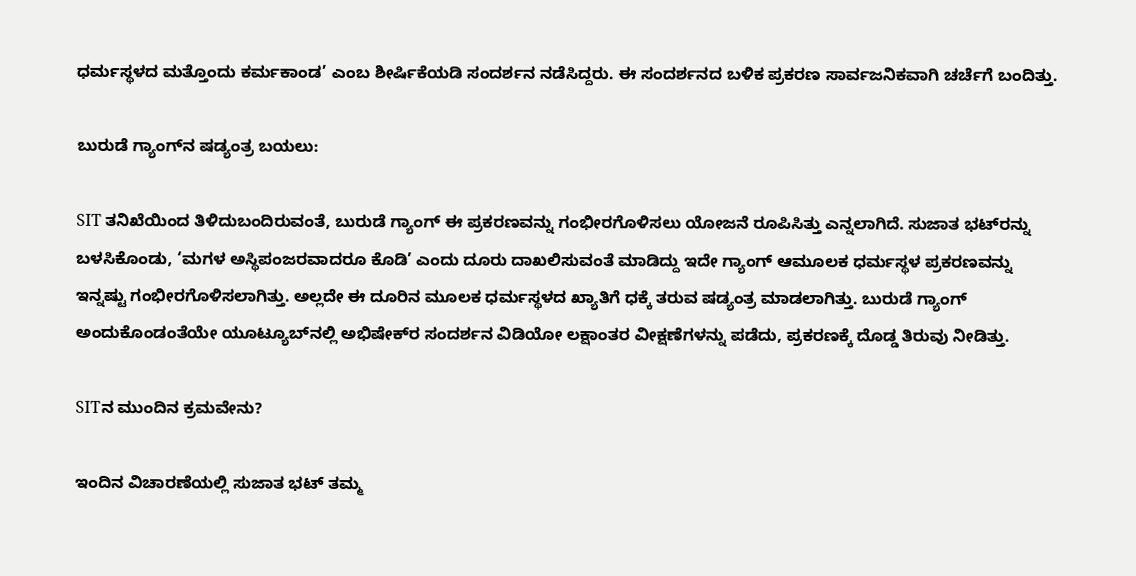ಧರ್ಮಸ್ಥಳದ ಮತ್ತೊಂದು ಕರ್ಮಕಾಂಡ’ ಎಂಬ ಶೀರ್ಷಿಕೆಯಡಿ ಸಂದರ್ಶನ ನಡೆಸಿದ್ದರು. ಈ ಸಂದರ್ಶನದ ಬಳಿಕ ಪ್ರಕರಣ ಸಾರ್ವಜನಿಕವಾಗಿ ಚರ್ಚೆಗೆ ಬಂದಿತ್ತು.

ಬುರುಡೆ ಗ್ಯಾಂಗ್‌ನ ಷಡ್ಯಂತ್ರ ಬಯಲು:

SIT ತನಿಖೆಯಿಂದ ತಿಳಿದುಬಂದಿರುವಂತೆ, ಬುರುಡೆ ಗ್ಯಾಂಗ್ ಈ ಪ್ರಕರಣವನ್ನು ಗಂಭೀರಗೊಳಿಸಲು ಯೋಜನೆ ರೂಪಿಸಿತ್ತು ಎನ್ನಲಾಗಿದೆ. ಸುಜಾತ ಭಟ್‌ರನ್ನು ಬಳಸಿಕೊಂಡು, ‘ಮಗಳ ಅಸ್ಥಿಪಂಜರವಾದರೂ ಕೊಡಿ’ ಎಂದು ದೂರು ದಾಖಲಿಸುವಂತೆ ಮಾಡಿದ್ದು ಇದೇ ಗ್ಯಾಂಗ್ ಆಮೂಲಕ ಧರ್ಮಸ್ಥಳ ಪ್ರಕರಣವನ್ನು ಇನ್ನಷ್ಟು ಗಂಭೀರಗೊಳಿಸಲಾಗಿತ್ತು. ಅಲ್ಲದೇ ಈ ದೂರಿನ ಮೂಲಕ ಧರ್ಮಸ್ಥಳದ ಖ್ಯಾತಿಗೆ ಧಕ್ಕೆ ತರುವ ಷಡ್ಯಂತ್ರ ಮಾಡಲಾಗಿತ್ತು. ಬುರುಡೆ ಗ್ಯಾಂಗ್ ಅಂದುಕೊಂಡಂತೆಯೇ ಯೂಟ್ಯೂಬ್‌ನಲ್ಲಿ ಅಭಿಷೇಕ್‌ರ ಸಂದರ್ಶನ ವಿಡಿಯೋ ಲಕ್ಷಾಂತರ ವೀಕ್ಷಣೆಗಳನ್ನು ಪಡೆದು, ಪ್ರಕರಣಕ್ಕೆ ದೊಡ್ಡ ತಿರುವು ನೀಡಿತ್ತು.

SITನ ಮುಂದಿನ ಕ್ರಮವೇನು?

ಇಂದಿನ ವಿಚಾರಣೆಯಲ್ಲಿ ಸುಜಾತ ಭಟ್ ತಮ್ಮ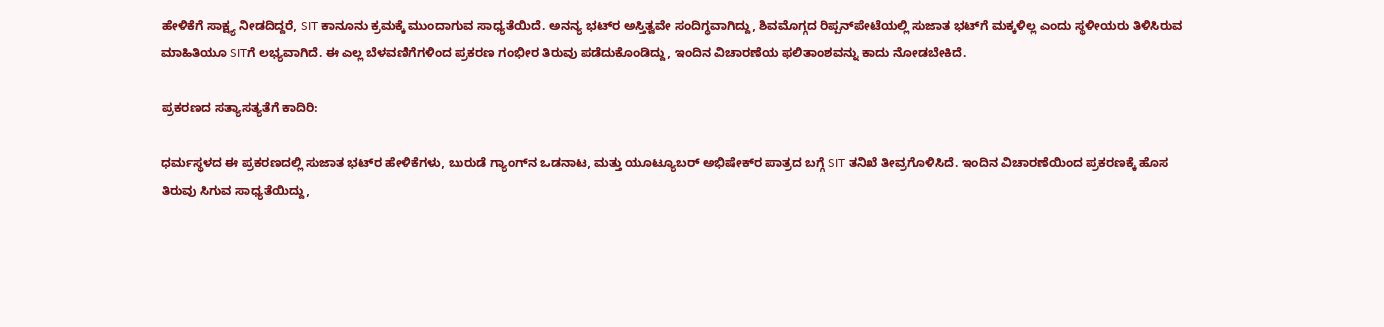ಹೇಳಿಕೆಗೆ ಸಾಕ್ಷ್ಯ ನೀಡದಿದ್ದರೆ, SIT ಕಾನೂನು ಕ್ರಮಕ್ಕೆ ಮುಂದಾಗುವ ಸಾಧ್ಯತೆಯಿದೆ. ಅನನ್ಯ ಭಟ್‌ರ ಅಸ್ತಿತ್ವವೇ ಸಂದಿಗ್ಧವಾಗಿದ್ದು, ಶಿವಮೊಗ್ಗದ ರಿಪ್ಪನ್‌ಪೇಟೆಯಲ್ಲಿ ಸುಜಾತ ಭಟ್‌ಗೆ ಮಕ್ಕಳಿಲ್ಲ ಎಂದು ಸ್ಥಳೀಯರು ತಿಳಿಸಿರುವ ಮಾಹಿತಿಯೂ SITಗೆ ಲಭ್ಯವಾಗಿದೆ. ಈ ಎಲ್ಲ ಬೆಳವಣಿಗೆಗಳಿಂದ ಪ್ರಕರಣ ಗಂಭೀರ ತಿರುವು ಪಡೆದುಕೊಂಡಿದ್ದು, ಇಂದಿನ ವಿಚಾರಣೆಯ ಫಲಿತಾಂಶವನ್ನು ಕಾದು ನೋಡಬೇಕಿದೆ.

ಪ್ರಕರಣದ ಸತ್ಯಾಸತ್ಯತೆಗೆ ಕಾದಿರಿ:

ಧರ್ಮಸ್ಥಳದ ಈ ಪ್ರಕರಣದಲ್ಲಿ ಸುಜಾತ ಭಟ್‌ರ ಹೇಳಿಕೆಗಳು, ಬುರುಡೆ ಗ್ಯಾಂಗ್‌ನ ಒಡನಾಟ, ಮತ್ತು ಯೂಟ್ಯೂಬರ್ ಅಭಿಷೇಕ್‌ರ ಪಾತ್ರದ ಬಗ್ಗೆ SIT ತನಿಖೆ ತೀವ್ರಗೊಳಿಸಿದೆ. ಇಂದಿನ ವಿಚಾರಣೆಯಿಂದ ಪ್ರಕರಣಕ್ಕೆ ಹೊಸ ತಿರುವು ಸಿಗುವ ಸಾಧ್ಯತೆಯಿದ್ದು,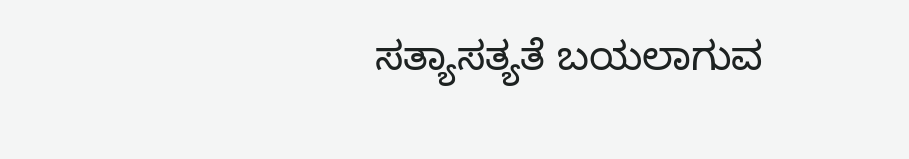ಸತ್ಯಾಸತ್ಯತೆ ಬಯಲಾಗುವ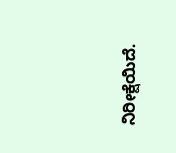ನಿರೀಕ್ಷೆಯಿದೆ.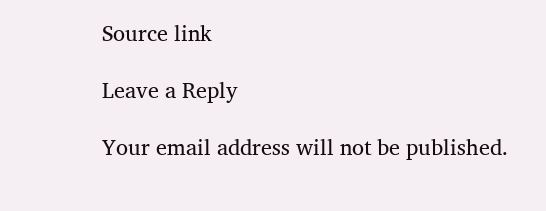Source link

Leave a Reply

Your email address will not be published.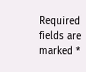Required fields are marked *